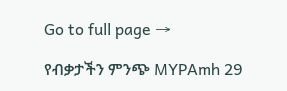Go to full page →

የብቃታችን ምንጭ MYPAmh 29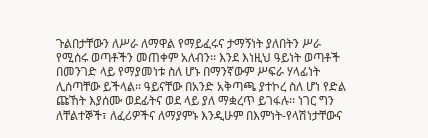ጉልበታቸውን ለሥራ ለማዋል የማይፈሩና ታማኝነት ያለበትን ሥራ የሚሰሩ ወጣቶችን መጠቀም አለብን፡፡ እንደ እነዚህ ዓይነት ወጣቶች በመንገድ ላይ የማያመነቱ ስለ ሆኑ በማንኛውም ሥፍራ ሃላፊነት ሊሰጣቸው ይችላል፡፡ ዓይናቸው በአንድ አቅጣጫ ያተኮረ ስለ ሆነ የድል ጩኸት እያሰሙ ወደፊትና ወደ ላይ ያለ ማቋረጥ ይገፋሉ፡፡ ነገር ግን ለቸልተኞች፣ ለፈሪዎችና ለማያምኑ እንዲሁም በእምነት-የላሽነታቸውና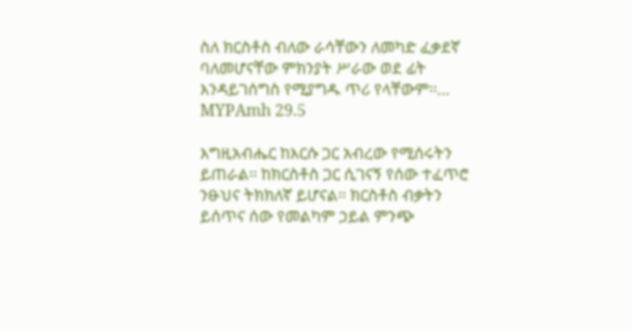ስለ ክርስቶስ ብለው ራሳቸውን ለመካድ ፈቃደኛ ባለመሆናቸው ምክንያት ሥራው ወደ ፊት እንዳይገሰግስ የሚያግዱ ጥሪ የላቸውም፡፡… MYPAmh 29.5

እግዚአብሔር ከእርሱ ጋር አብረው የሚሰሩትን ይጠራል፡፡ ከክርስቶስ ጋር ሲገናኝ የሰው ተፈጥሮ ንፁህና ትክክለኛ ይሆናል፡፡ ክርስቶስ ብቃትን ይሰጥና ሰው የመልካም ኃይል ምንጭ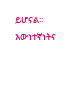ይሆናል፡፡ እውነተኛነትና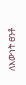ለእውነት ፀንቶ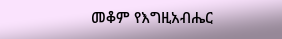መቆም የእግዚአብሔር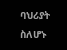ባህሪያት ስለሆኑ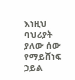እነዚህ ባህሪያት ያለው ሰው የማይሸነፍ ኃይል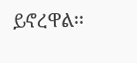ይኖረዋል፡፡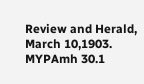Review and Herald, March 10,1903. MYPAmh 30.1